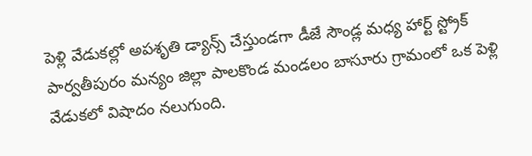పెళ్లి వేడుకల్లో అపశృతి డ్యాన్స్ చేస్తుండగా డీజే సౌండ్ల మధ్య హార్ట్ స్ట్రోక్
పార్వతీపురం మన్యం జిల్లా పాలకొండ మండలం బాసూరు గ్రామంలో ఒక పెళ్లి వేడుకలో విషాదం నలుగుంది.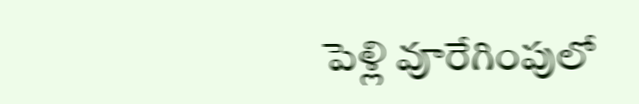పెళ్లి వూరేగింపులో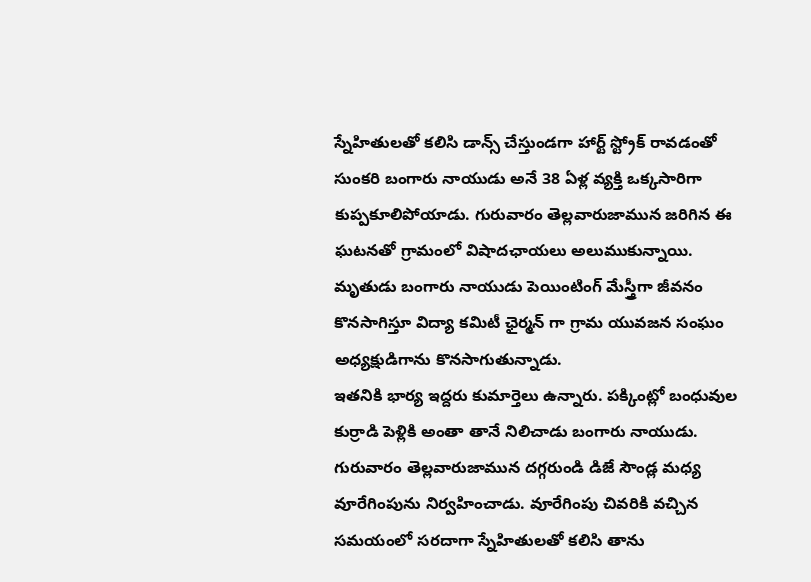స్నేహితులతో కలిసి డాన్స్ చేస్తుండగా హార్ట్ స్ట్రోక్ రావడంతో సుంకరి బంగారు నాయుడు అనే 38 ఏళ్ల వ్యక్తి ఒక్కసారిగా కుప్పకూలిపోయాడు. గురువారం తెల్లవారుజామున జరిగిన ఈ ఘటనతో గ్రామంలో విషాదఛాయలు అలుముకున్నాయి. మృతుడు బంగారు నాయుడు పెయింటింగ్ మేస్త్రీగా జీవనం కొనసాగిస్తూ విద్యా కమిటీ ఛైర్మన్ గా గ్రామ యువజన సంఘం అధ్యక్షుడిగాను కొనసాగుతున్నాడు.
ఇతనికి భార్య ఇద్దరు కుమార్తెలు ఉన్నారు. పక్కింట్లో బంధువుల కుర్రాడి పెళ్లికి అంతా తానే నిలిచాడు బంగారు నాయుడు. గురువారం తెల్లవారుజామున దగ్గరుండి డిజే సౌండ్ల మధ్య వూరేగింపును నిర్వహించాడు. వూరేగింపు చివరికి వచ్చిన సమయంలో సరదాగా స్నేహితులతో కలిసి తాను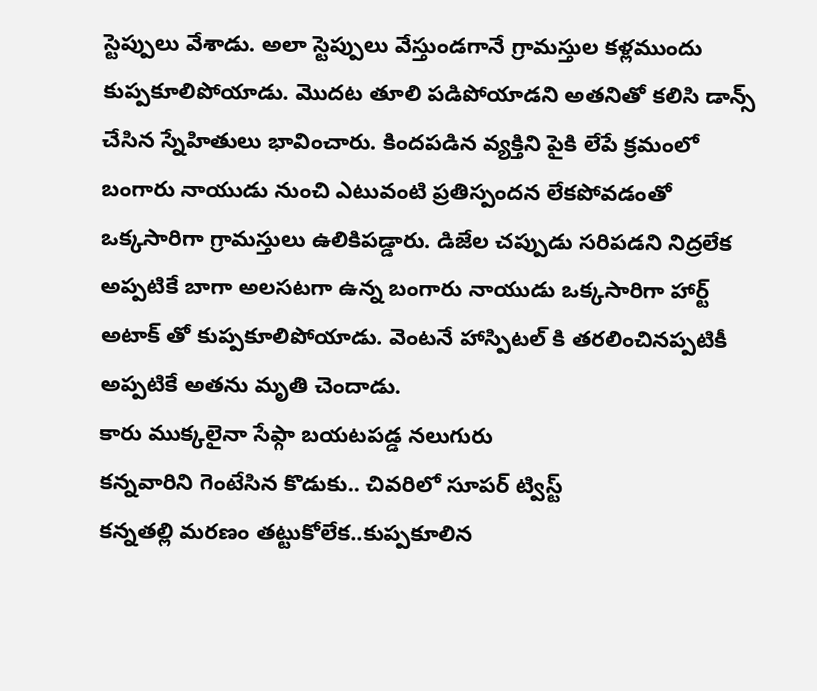స్టెప్పులు వేశాడు. అలా స్టెప్పులు వేస్తుండగానే గ్రామస్తుల కళ్లముందు కుప్పకూలిపోయాడు. మొదట తూలి పడిపోయాడని అతనితో కలిసి డాన్స్ చేసిన స్నేహితులు భావించారు. కిందపడిన వ్యక్తిని పైకి లేపే క్రమంలో బంగారు నాయుడు నుంచి ఎటువంటి ప్రతిస్పందన లేకపోవడంతో ఒక్కసారిగా గ్రామస్తులు ఉలికిపడ్డారు. డిజేల చప్పుడు సరిపడని నిద్రలేక అప్పటికే బాగా అలసటగా ఉన్న బంగారు నాయుడు ఒక్కసారిగా హార్ట్ అటాక్ తో కుప్పకూలిపోయాడు. వెంటనే హాస్పిటల్ కి తరలించినప్పటికీ అప్పటికే అతను మృతి చెందాడు.
కారు ముక్కలైనా సేఫ్గా బయటపడ్డ నలుగురు
కన్నవారిని గెంటేసిన కొడుకు.. చివరిలో సూపర్ ట్విస్ట్
కన్నతల్లి మరణం తట్టుకోలేక..కుప్పకూలిన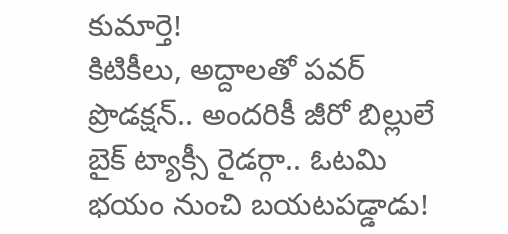కుమార్తె!
కిటికీలు, అద్దాలతో పవర్ ప్రొడక్షన్.. అందరికీ జీరో బిల్లులే
బైక్ ట్యాక్సీ రైడర్గా.. ఓటమి భయం నుంచి బయటపడ్డాడు!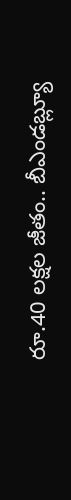రూ.40 లక్షల జీతం.. బీఎండబ్ల్యూ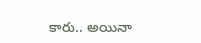కారు.. అయినా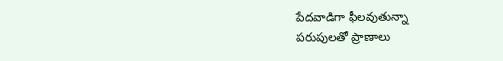పేదవాడిగా ఫీలవుతున్నా
పరుపులతో ప్రాణాలు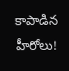కాపాడిన హీరోలు!